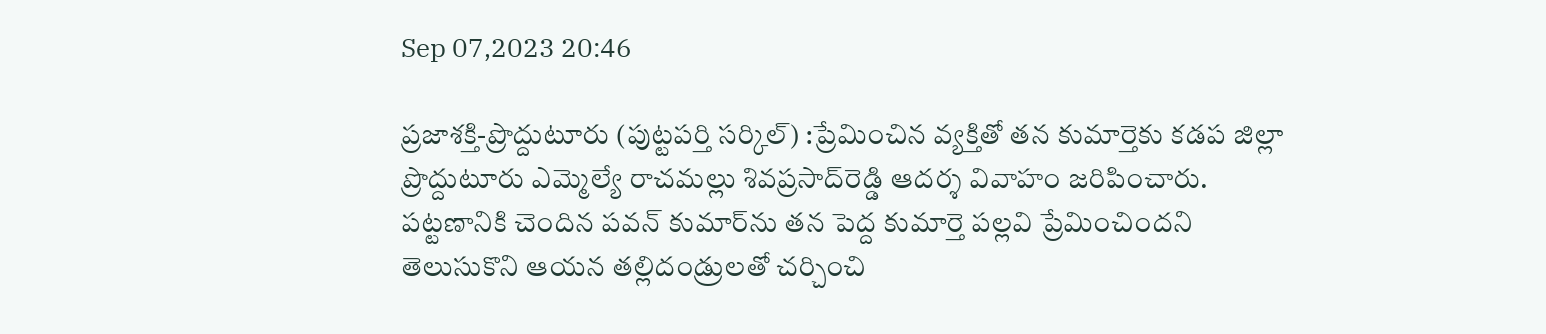Sep 07,2023 20:46

ప్రజాశక్తి-ప్రొద్దుటూరు (పుట్టపర్తి సర్కిల్‌) :ప్రేమించిన వ్యక్తితో తన కుమార్తెకు కడప జిల్లా ప్రొద్దుటూరు ఎమ్మెల్యే రాచమల్లు శివప్రసాద్‌రెడ్డి ఆదర్శ వివాహం జరిపించారు. పట్టణానికి చెందిన పవన్‌ కుమార్‌ను తన పెద్ద కుమార్తె పల్లవి ప్రేమించిందని తెలుసుకొని ఆయన తల్లిదండ్రులతో చర్చించి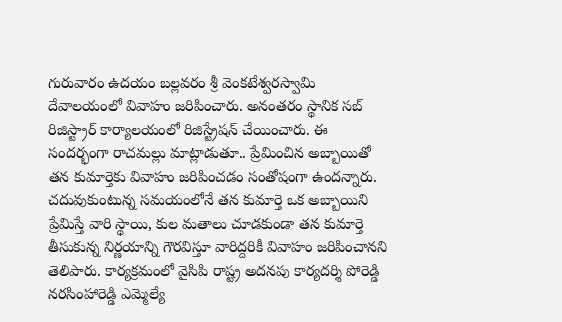గురువారం ఉదయం బల్లవరం శ్రీ వెంకటేశ్వరస్వామి దేవాలయంలో వివాహం జరిపించారు. అనంతరం స్థానిక సబ్‌ రిజిస్ట్రార్‌ కార్యాలయంలో రిజిస్ట్రేషన్‌ చేయించారు. ఈ సందర్భంగా రాచమల్లు మాట్లాడుతూ.. ప్రేమించిన అబ్బాయితో తన కుమార్తెకు వివాహం జరిపించడం సంతోషంగా ఉందన్నారు. చదువుకుంటున్న సమయంలోనే తన కుమార్తె ఒక అబ్బాయిని ప్రేమిస్తే వారి స్థాయి, కుల మతాలు చూడకుండా తన కుమార్తె తీసుకున్న నిర్ణయాన్ని గౌరవిస్తూ వారిద్దరికీ వివాహం జరిపించానని తెలిపారు. కార్యక్రమంలో వైసిపి రాష్ట్ర అదనపు కార్యదర్శి పోరెడ్డి నరసింహారెడ్డి ఎమ్మెల్యే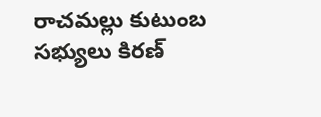రాచమల్లు కుటుంబ సభ్యులు కిరణ్‌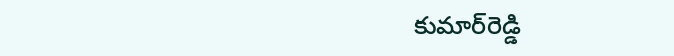కుమార్‌రెడ్డి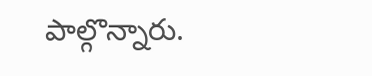పాల్గొన్నారు.